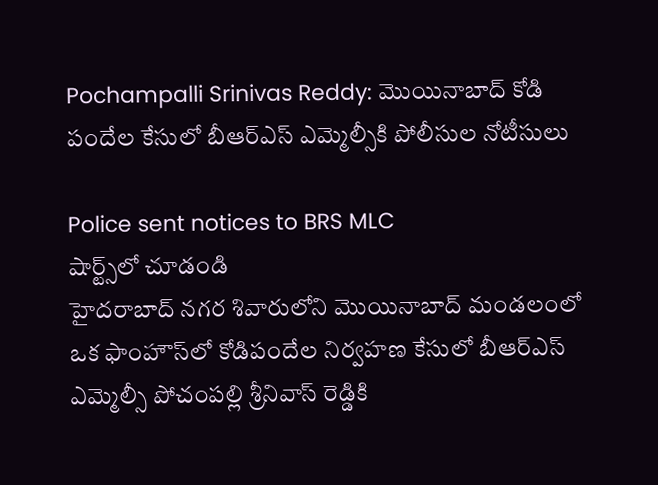Pochampalli Srinivas Reddy: మొయినాబాద్ కోడి పందేల కేసులో బీఆర్ఎస్ ఎమ్మెల్సీకి పోలీసుల నోటీసులు

Police sent notices to BRS MLC
షార్ట్స్‌లో చూడండి
హైదరాబాద్ నగర శివారులోని మొయినాబాద్ మండలంలో ఒక ఫాంహౌస్‌లో కోడిపందేల నిర్వహణ కేసులో బీఆర్ఎస్ ఎమ్మెల్సీ పోచంపల్లి శ్రీనివాస్ రెడ్డికి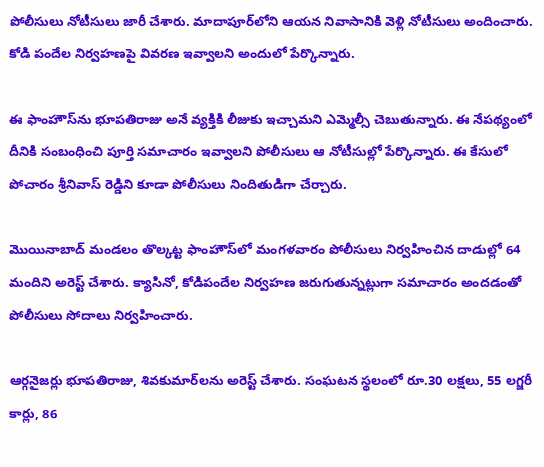పోలీసులు నోటీసులు జారీ చేశారు. మాదాపూర్‌లోని ఆయన నివాసానికి వెళ్లి నోటీసులు అందించారు. కోడి పందేల నిర్వహణపై వివరణ ఇవ్వాలని అందులో పేర్కొన్నారు.

ఈ ఫాంహౌస్‌ను భూపతిరాజు అనే వ్యక్తికి లీజుకు ఇచ్చామని ఎమ్మెల్సీ చెబుతున్నారు. ఈ నేపథ్యంలో దీనికి సంబంధించి పూర్తి సమాచారం ఇవ్వాలని పోలీసులు ఆ నోటీసుల్లో పేర్కొన్నారు. ఈ కేసులో పోచారం శ్రీనివాస్ రెడ్డిని కూడా పోలీసులు నిందితుడిగా చేర్చారు.

మొయినాబాద్ మండలం తొల్కట్ట ఫాంహౌస్‌లో మంగళవారం పోలీసులు నిర్వహించిన దాడుల్లో 64 మందిని అరెస్ట్ చేశారు. క్యాసినో, కోడిపందేల నిర్వహణ జరుగుతున్నట్లుగా సమాచారం అందడంతో పోలీసులు సోదాలు నిర్వహించారు.

ఆర్గనైజర్లు భూపతిరాజు, శివకుమార్‌లను అరెస్ట్ చేశారు. సంఘటన స్థలంలో రూ.30 లక్షలు, 55 లగ్జరీ కార్లు, 86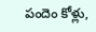పందెం కోళ్లు,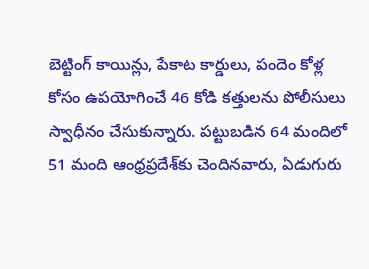బెట్టింగ్ కాయిన్లు, పేకాట కార్డులు, పందెం కోళ్ల కోసం ఉపయోగించే 46 కోడి కత్తులను పోలీసులు స్వాధీనం చేసుకున్నారు. పట్టుబడిన 64 మందిలో 51 మంది ఆంధ్రప్రదేశ్‌కు చెందినవారు, ఏడుగురు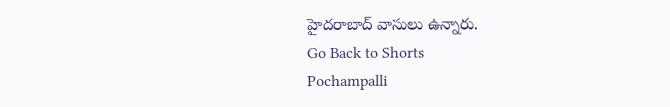హైదరాబాద్ వాసులు ఉన్నారు.
Go Back to Shorts
Pochampalli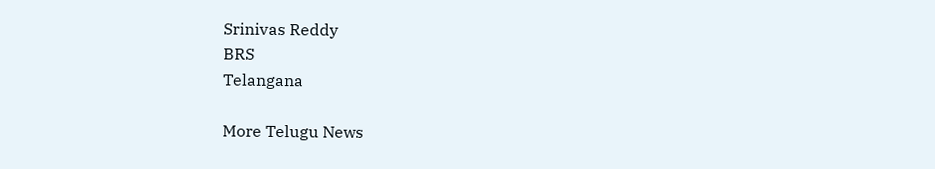Srinivas Reddy
BRS
Telangana

More Telugu News